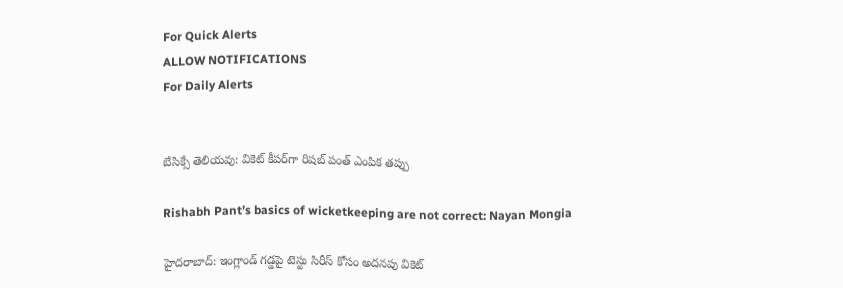For Quick Alerts
ALLOW NOTIFICATIONS
For Daily Alerts


బేసిక్సే తెలియవు: వికెట్ కీపర్‌గా రిషబ్ పంత్ ఎంపిక తప్పు

Rishabh Pant’s basics of wicketkeeping are not correct: Nayan Mongia

హైదరాబాద్: ఇంగ్లాండ్ గడ్డపై టెస్టు సిరీస్‌ కోసం అదనపు వికెట్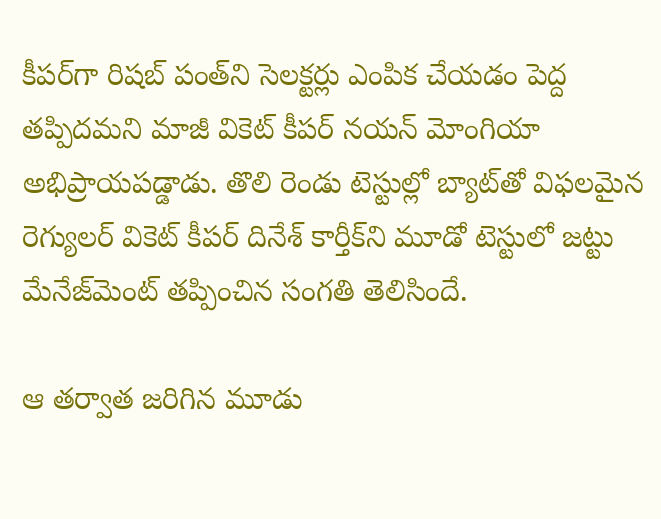కీపర్‌గా రిషబ్ పంత్‌ని సెలక్టర్లు ఎంపిక చేయడం పెద్ద తప్పిదమని మాజీ వికెట్ కీపర్ నయన్ మోంగియా అభిప్రాయపడ్డాడు. తొలి రెండు టెస్టుల్లో బ్యాట్‌తో విఫలమైన రెగ్యులర్ వికెట్ కీపర్‌ దినేశ్ కార్తీక్‌ని మూడో టెస్టులో జట్టు మేనేజ్‌మెంట్ తప్పించిన సంగతి తెలిసిందే.

ఆ తర్వాత జరిగిన మూడు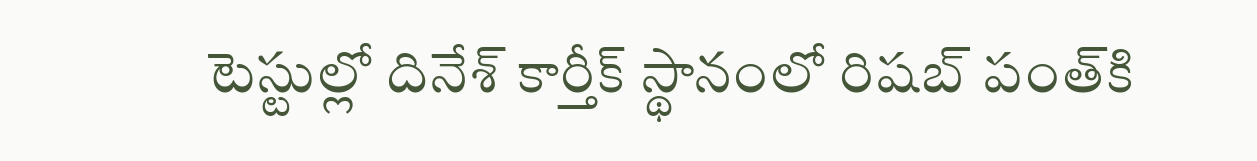టెస్టుల్లో దినేశ్ కార్తీక్‌ స్థానంలో రిషబ్ పంత్‌కి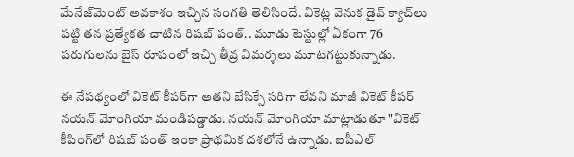మేనేజ్‌మెంట్ అవకాశం ఇచ్చిన సంగతి తెలిసిందే. వికెట్ల వెనుక డైవ్ క్యాచ్‌లు పట్టి తన ప్రత్యేకత చాటిన రిషబ్ పంత్.. మూడు టెస్టుల్లో ఏకంగా 76 పరుగులను బైస్‌ రూపంలో ఇచ్చి తీవ్ర విమర్శలు మూటగట్టుకున్నాడు.

ఈ నేపథ్యంలో వికెట్ కీపర్‌గా అతని బేసిక్సే సరిగా లేవని మాజీ వికెట్ కీపర్ నయన్ మోంగియా మండిపడ్డాడు. నయన్ మోంగియా మాట్లాడుతూ "వికెట్ కీపింగ్‌లో రిషబ్ పంత్ ఇంకా ప్రాథమిక దశలోనే ఉన్నాడు. ఐపీఎల్‌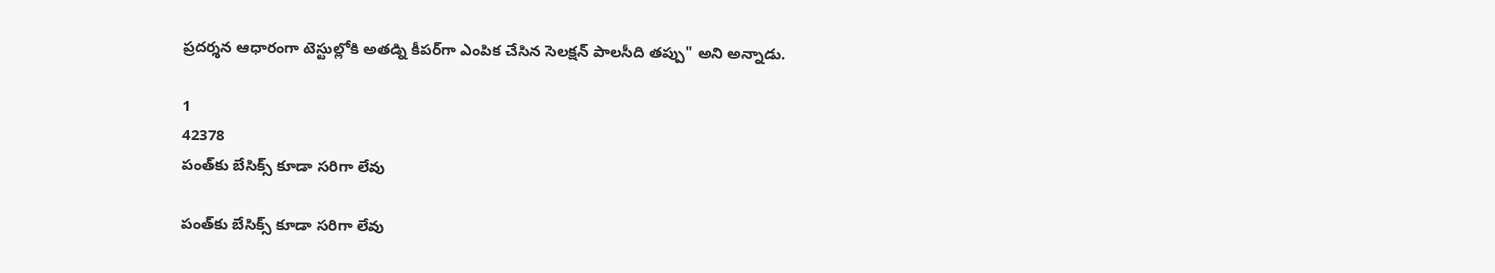ప్రదర్శన ఆధారంగా టెస్టుల్లోకి అతడ్ని కీపర్‌గా ఎంపిక చేసిన సెలక్షన్ పాలసీది తప్పు" అని అన్నాడు.

1
42378
పంత్‌కు బేసిక్స్‌ కూడా సరిగా లేవు

పంత్‌కు బేసిక్స్‌ కూడా సరిగా లేవు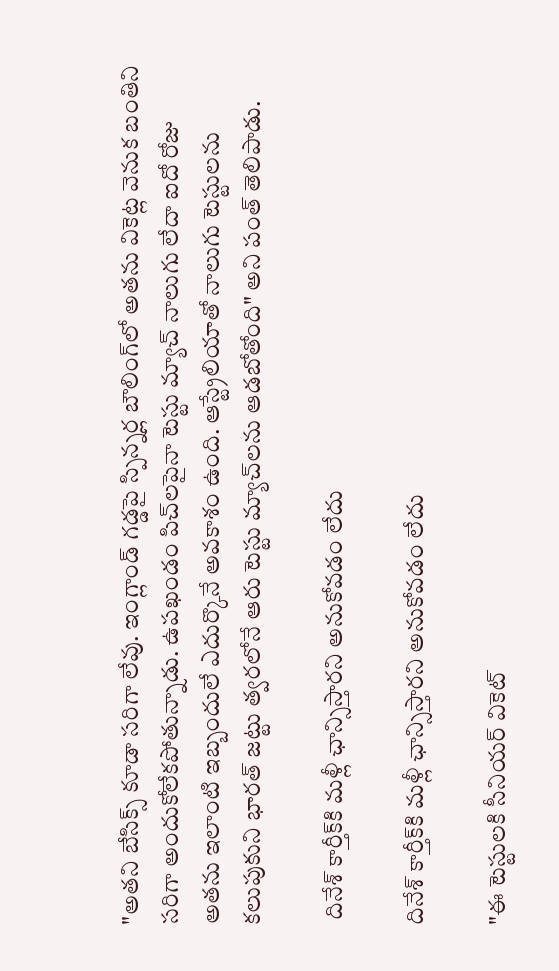"అతని బేసిక్స్‌ కూడా సరిగా లేవు. ఇంగ్లాండ్ గడ్డపై స్పిన్నర్ల బౌలింగ్‌లో అతను వికెట్ల వెనుక బంతిని సరిగా అందుకోలేకపోతున్నాడు. ఉపఖండం పిచ్‌లపైనా టెస్టు మ్యాచ్ నాలుగు లేదా ఐదో రోజు అతను ఇలాంటి ఇబ్బందులే ఎదుర్కొనే అవకాశం ఉంది. ఆస్ట్రేలియాతో నాలుగు టెస్టులను కలుపుకుని భారత్ జట్టు త్వరలోనే ఆరు టెస్టు మ్యాచ్‌లను ఆడబోతోంది" అని పంత్ తెలిపాడు.

 దినేశ్ కార్తీక్‌కి మళ్లీ ఛాన్సిస్తారని అనుకోవడం లేదు

దినేశ్ కార్తీక్‌కి మళ్లీ ఛాన్సిస్తారని అనుకోవడం లేదు

"ఈ టెస్టులకి సీనియర్ వికెట్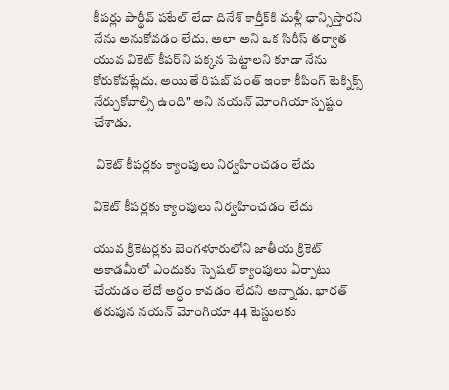కీపర్లు పార్థీవ్ పటేల్ లేదా దినేశ్ కార్తీక్‌కి మళ్లీ ఛాన్సిస్తారని నేను అనుకోవడం లేదు. అలా అని ఒక సిరీస్ తర్వాత యువ వికెట్‌ కీపర్‌ని పక్కన పెట్టాలని కూడా నేను కోరుకోవట్లేదు. అయితే రిషబ్ పంత్ ఇంకా కీపింగ్ టెక్నిక్స్ నేర్చుకోవాల్సి ఉంది" అని నయన్ మోంగియా స్పష్టం చేశాడు.

 వికెట్ కీపర్లకు క్యాంపులు నిర్వహించడం లేదు

వికెట్ కీపర్లకు క్యాంపులు నిర్వహించడం లేదు

యువ క్రికెటర్లకు బెంగళూరులోని జాతీయ క్రికెట్ అకాడమీలో ఎందుకు స్పెషల్ క్యాంపులు ఏర్పాటు చేయడం లేదో అర్ధం కావడం లేదని అన్నాడు. భారత్ తరుపున నయన్ మోంగియా 44 టెస్టులకు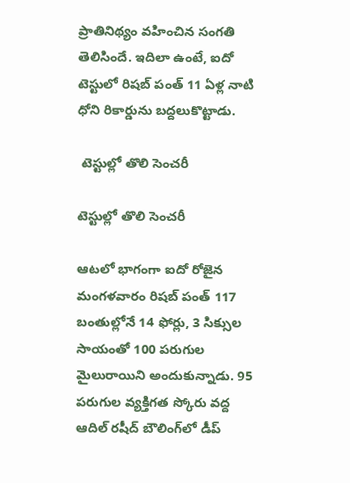ప్రాతినిథ్యం వహించిన సంగతి తెలిసిందే. ఇదిలా ఉంటే, ఐదో టెస్టు‌లో రిషబ్ పంత్ 11 ఏళ్ల నాటి ధోని రికార్డును బద్దలుకొట్టాడు.

 టెస్టుల్లో తొలి సెంచరీ

టెస్టుల్లో తొలి సెంచరీ

ఆటలో భాగంగా ఐదో రోజైన మంగళవారం రిషబ్ పంత్ 117 బంతుల్లోనే 14 ఫోర్లు, 3 సిక్సుల సాయంతో 100 పరుగుల మైలురాయిని అందుకున్నాడు. 95 పరుగుల వ్యక్తిగత స్కోరు వద్ద ఆదిల్ రషీద్ బౌలింగ్‌లో డీప్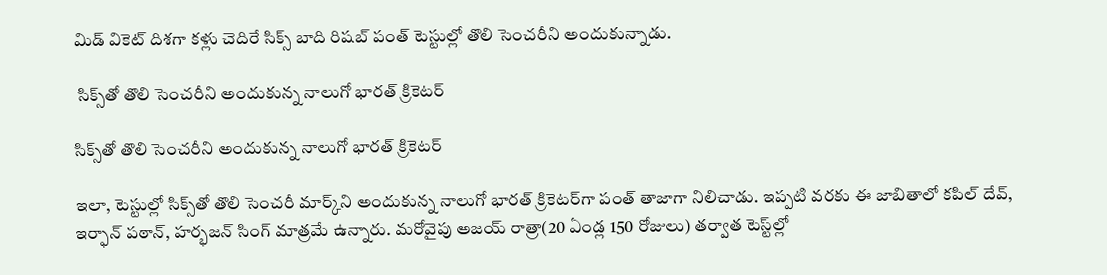మిడ్ వికెట్ దిశగా కళ్లు చెదిరే సిక్స్ బాది రిషబ్ పంత్ టెస్టుల్లో తొలి సెంచరీని అందుకున్నాడు.

 సిక్స్‌తో తొలి సెంచరీని అందుకున్న నాలుగో భారత్ క్రికెటర్‌

సిక్స్‌తో తొలి సెంచరీని అందుకున్న నాలుగో భారత్ క్రికెటర్‌

ఇలా, టెస్టుల్లో సిక్స్‌తో తొలి సెంచరీ మార్క్‌ని అందుకున్న నాలుగో భారత్ క్రికెటర్‌గా పంత్ తాజాగా నిలిచాడు. ఇప్పటి వరకు ఈ జాబితాలో కపిల్ దేవ్, ఇర్ఫాన్ పఠాన్, హర్భజన్ సింగ్ మాత్రమే ఉన్నారు. మరోవైపు అజయ్ రాత్రా(20 ఏండ్ల 150 రోజులు) తర్వాత టెస్ట్‌ల్లో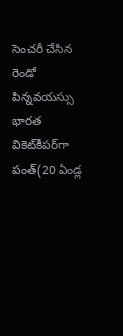సెంచరీ చేసిన రెండో పిన్నవయస్సు భారత వికెట్‌కీపర్‌గా పంత్(20 ఏండ్ల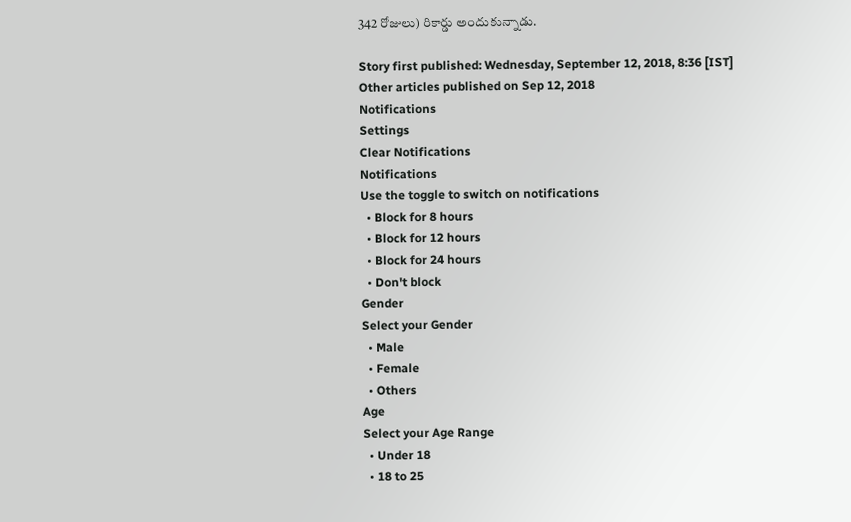342 రోజులు) రికార్డు అందుకున్నాడు.

Story first published: Wednesday, September 12, 2018, 8:36 [IST]
Other articles published on Sep 12, 2018
Notifications
Settings
Clear Notifications
Notifications
Use the toggle to switch on notifications
  • Block for 8 hours
  • Block for 12 hours
  • Block for 24 hours
  • Don't block
Gender
Select your Gender
  • Male
  • Female
  • Others
Age
Select your Age Range
  • Under 18
  • 18 to 25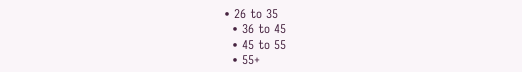• 26 to 35
  • 36 to 45
  • 45 to 55
  • 55+